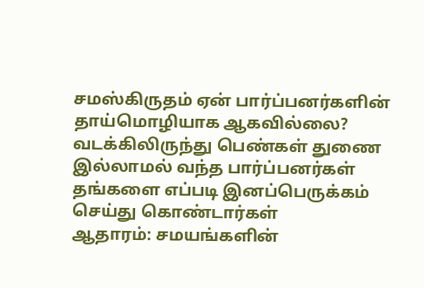சமஸ்கிருதம் ஏன் பார்ப்பனர்களின் தாய்மொழியாக ஆகவில்லை?
வடக்கிலிருந்து பெண்கள் துணை இல்லாமல் வந்த பார்ப்பனர்கள் தங்களை எப்படி இனப்பெருக்கம் செய்து கொண்டார்கள்
ஆதாரம்: சமயங்களின்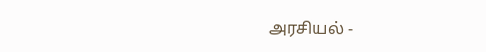அரசியல் -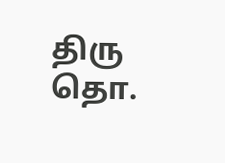திரு தொ.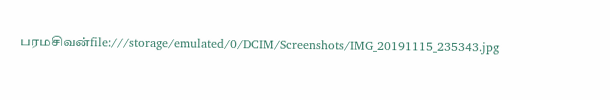பரமசிவன்file:///storage/emulated/0/DCIM/Screenshots/IMG_20191115_235343.jpg